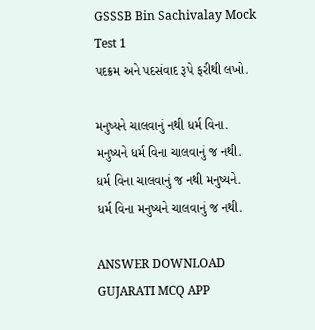GSSSB Bin Sachivalay Mock Test 1
પદક્રમ અને પદસંવાદ રૂપે ફરીથી લખો.

મનુષ્યને ચાલવાનું નથી ધર્મ વિના.
મનુષ્યને ધર્મ વિના ચાલવાનું જ નથી.
ધર્મ વિના ચાલવાનું જ નથી મનુષ્યને.
ધર્મ વિના મનુષ્યને ચાલવાનું જ નથી.

ANSWER DOWNLOAD GUJARATI MCQ APP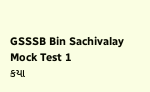GSSSB Bin Sachivalay Mock Test 1
કયા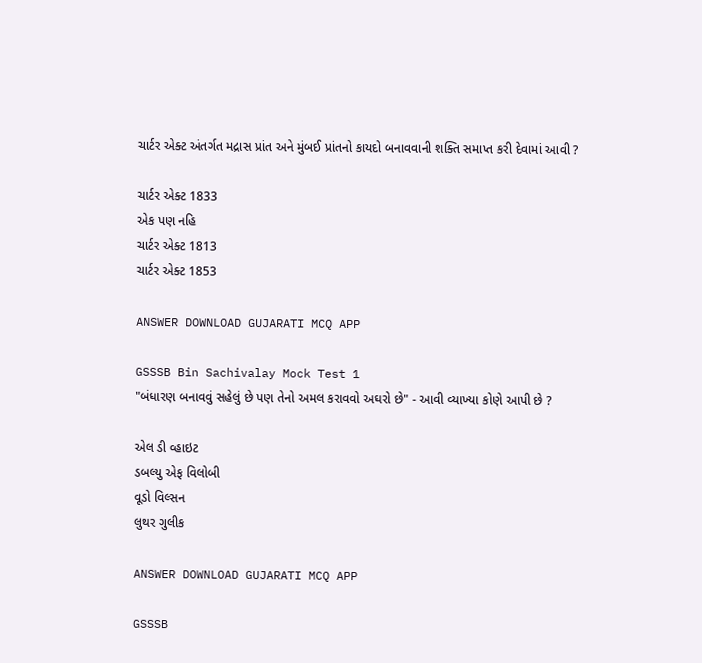ચાર્ટર એક્ટ અંતર્ગત મદ્રાસ પ્રાંત અને મુંબઈ પ્રાંતનો કાયદો બનાવવાની શક્તિ સમાપ્ત કરી દેવામાં આવી ?

ચાર્ટર એક્ટ 1833
એક પણ નહિ
ચાર્ટર એક્ટ 1813
ચાર્ટર એક્ટ 1853

ANSWER DOWNLOAD GUJARATI MCQ APP

GSSSB Bin Sachivalay Mock Test 1
"બંધારણ બનાવવું સહેલું છે પણ તેનો અમલ કરાવવો અઘરો છે" - આવી વ્યાખ્યા કોણે આપી છે ?

એલ ડી વ્હાઇટ
ડબલ્યુ એફ વિલોબી
વૂડો વિલ્સન
લુથર ગુલીક

ANSWER DOWNLOAD GUJARATI MCQ APP

GSSSB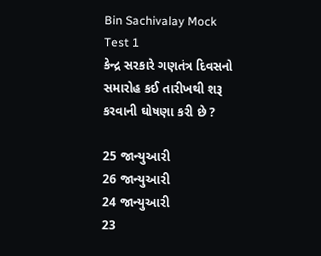Bin Sachivalay Mock Test 1
કેન્દ્ર સરકારે ગણતંત્ર દિવસનો સમારોહ કઈ તારીખથી શરૂ કરવાની ઘોષણા કરી છે ?

25 જાન્યુઆરી
26 જાન્યુઆરી
24 જાન્યુઆરી
23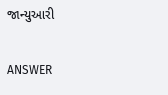જાન્યુઆરી

ANSWER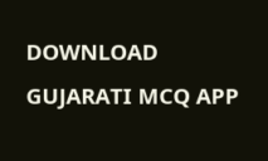DOWNLOAD GUJARATI MCQ APP